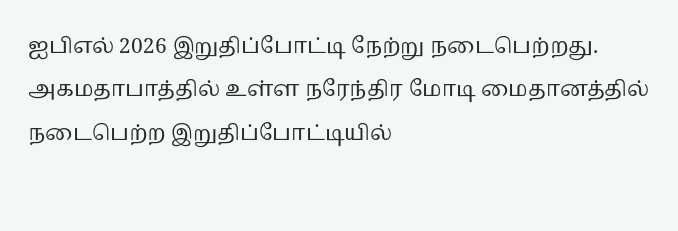ஐபிஎல் 2026 இறுதிப்போட்டி நேற்று நடைபெற்றது. அகமதாபாத்தில் உள்ள நரேந்திர மோடி மைதானத்தில் நடைபெற்ற இறுதிப்போட்டியில்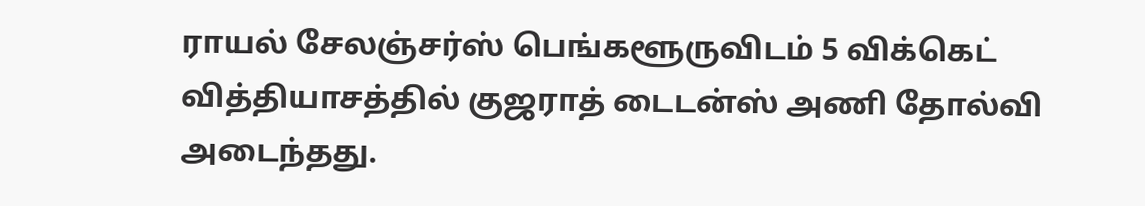ராயல் சேலஞ்சர்ஸ் பெங்களூருவிடம் 5 விக்கெட் வித்தியாசத்தில் குஜராத் டைடன்ஸ் அணி தோல்வி அடைந்தது.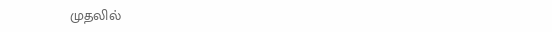முதலில்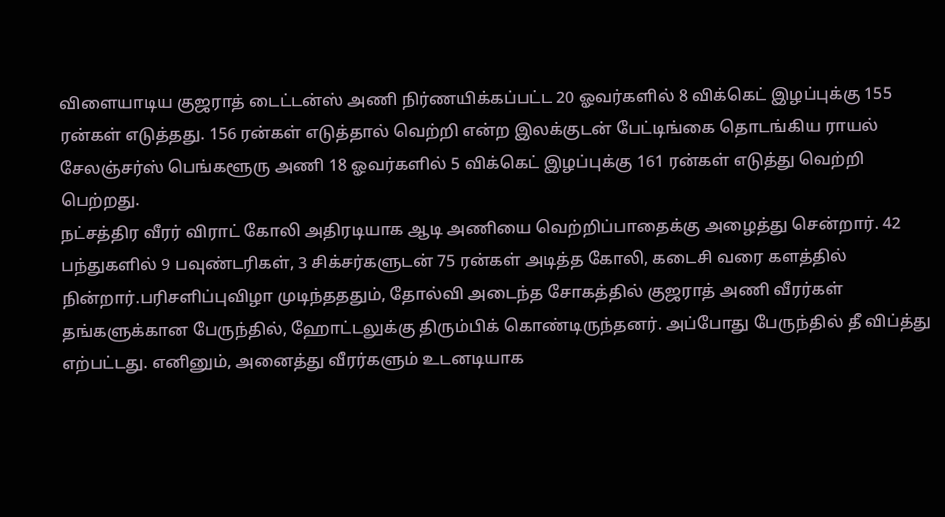விளையாடிய குஜராத் டைட்டன்ஸ் அணி நிர்ணயிக்கப்பட்ட 20 ஓவர்களில் 8 விக்கெட் இழப்புக்கு 155 ரன்கள் எடுத்தது. 156 ரன்கள் எடுத்தால் வெற்றி என்ற இலக்குடன் பேட்டிங்கை தொடங்கிய ராயல் சேலஞ்சர்ஸ் பெங்களூரு அணி 18 ஓவர்களில் 5 விக்கெட் இழப்புக்கு 161 ரன்கள் எடுத்து வெற்றி பெற்றது.
நட்சத்திர வீரர் விராட் கோலி அதிரடியாக ஆடி அணியை வெற்றிப்பாதைக்கு அழைத்து சென்றார். 42 பந்துகளில் 9 பவுண்டரிகள், 3 சிக்சர்களுடன் 75 ரன்கள் அடித்த கோலி, கடைசி வரை களத்தில் நின்றார்.பரிசளிப்புவிழா முடிந்தததும், தோல்வி அடைந்த சோகத்தில் குஜராத் அணி வீரர்கள் தங்களுக்கான பேருந்தில், ஹோட்டலுக்கு திரும்பிக் கொண்டிருந்தனர். அப்போது பேருந்தில் தீ விப்த்து எற்பட்டது. எனினும், அனைத்து வீரர்களும் உடனடியாக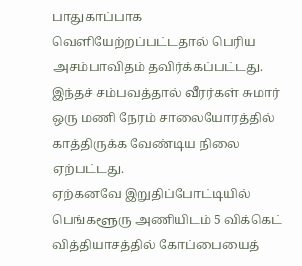பாதுகாப்பாக வெளியேற்றப்பட்டதால் பெரிய அசம்பாவிதம் தவிர்க்கப்பட்டது. இந்தச் சம்பவத்தால் வீரர்கள் சுமார் ஒரு மணி நேரம் சாலையோரத்தில் காத்திருக்க வேண்டிய நிலை ஏற்பட்டது.
ஏற்கனவே இறுதிப்போட்டியில் பெங்களூரு அணியிடம் 5 விக்கெட் வித்தியாசத்தில் கோப்பையைத்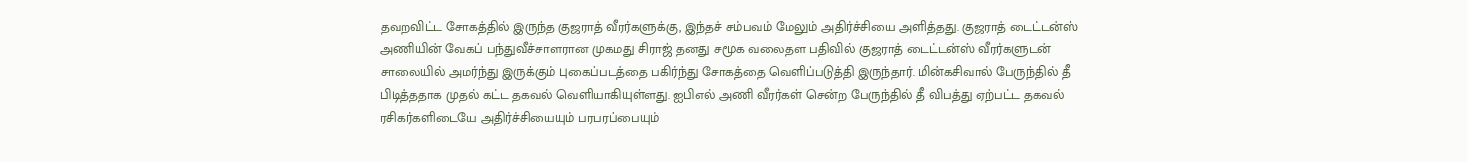தவறவிட்ட சோகத்தில் இருந்த குஜராத் வீரர்களுக்கு, இந்தச் சம்பவம் மேலும் அதிர்ச்சியை அளித்தது. குஜராத் டைட்டன்ஸ் அணியின் வேகப் பந்துவீச்சாளரான முகமது சிராஜ் தனது சமூக வலைதள பதிவில் குஜராத் டைட்டன்ஸ் வீரர்களுடன் சாலையில் அமர்ந்து இருக்கும் புகைப்படத்தை பகிர்ந்து சோகத்தை வெளிப்படுத்தி இருந்தார். மின்கசிவால் பேருந்தில் தீ பிடித்ததாக முதல் கட்ட தகவல் வெளியாகியுள்ளது. ஐபிஎல் அணி வீரர்கள் சென்ற பேருந்தில் தீ விபத்து ஏற்பட்ட தகவல் ரசிகர்களிடையே அதிர்ச்சியையும் பரபரப்பையும்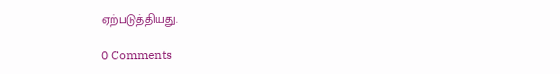ஏற்படுத்தியது.

0 Comments